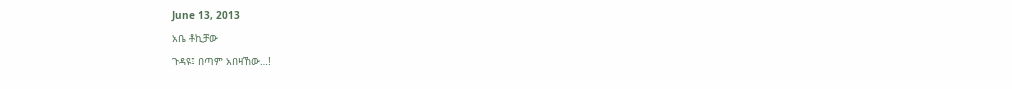June 13, 2013
አቤ ቶኪቻው
ጉዳዩ፤ በጣም አበዛኸው…!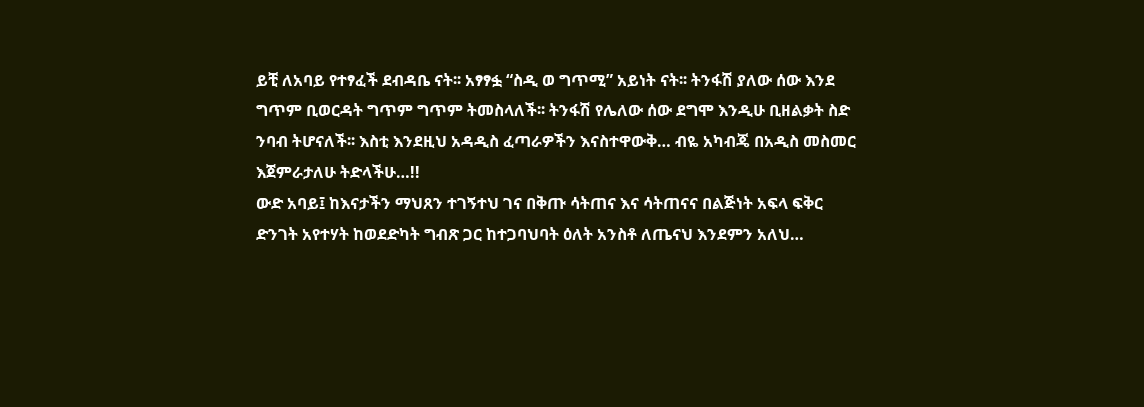ይቺ ለአባይ የተፃፈች ደብዳቤ ናት፡፡ አፃፃፏ “ስዲ ወ ግጥሚ” አይነት ናት፡፡ ትንፋሽ ያለው ሰው እንደ ግጥም ቢወርዳት ግጥም ግጥም ትመስላለች፡፡ ትንፋሽ የሌለው ሰው ደግሞ እንዲሁ ቢዘልቃት ስድ ንባብ ትሆናለች፡፡ እስቲ እንደዚህ አዳዲስ ፈጣራዎችን እናስተዋውቅ… ብዬ አካብጄ በአዲስ መስመር እጀምራታለሁ ትድላችሁ…!!
ውድ አባይ፤ ከእናታችን ማህጸን ተገኝተህ ገና በቅጡ ሳትጠና እና ሳትጠናና በልጅነት አፍላ ፍቅር ድንገት አየተሃት ከወደድካት ግብጽ ጋር ከተጋባህባት ዕለት አንስቶ ለጤናህ እንደምን አለህ…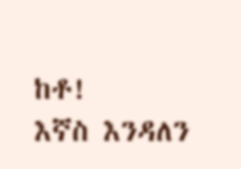ከቶ!
እኛስ እንዳለን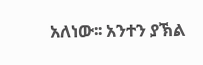አለነው፡፡ አንተን ያኽል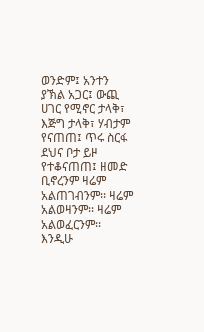ወንድም፤ አንተን ያኽል አጋር፤ ውጪ ሀገር የሚኖር ታላቅ፣ እጅግ ታላቅ፣ ሃብታም የናጠጠ፤ ጥሩ ስርፋ ደህና ቦታ ይዞ የተቆናጠጠ፤ ዘመድ ቢኖረንም ዛሬም አልጠገብንም፡፡ ዛሬም አልወዛንም፡፡ ዛሬም አልወፈርንም፡፡ እንዲሁ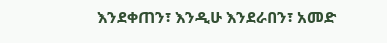እንደቀጠን፣ እንዲሁ እንደራበን፣ አመድ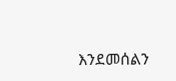እንደመሰልን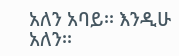አለን አባይ፡፡ እንዲሁ አለን፡፡